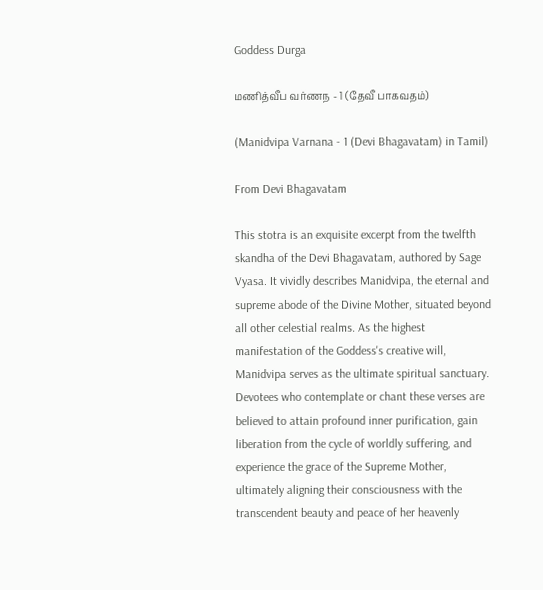Goddess Durga

மணித்வீப வர்ணந - 1 (தேவீ பாகவதம்)

(Manidvipa Varnana - 1 (Devi Bhagavatam) in Tamil)

From Devi Bhagavatam

This stotra is an exquisite excerpt from the twelfth skandha of the Devi Bhagavatam, authored by Sage Vyasa. It vividly describes Manidvipa, the eternal and supreme abode of the Divine Mother, situated beyond all other celestial realms. As the highest manifestation of the Goddess's creative will, Manidvipa serves as the ultimate spiritual sanctuary. Devotees who contemplate or chant these verses are believed to attain profound inner purification, gain liberation from the cycle of worldly suffering, and experience the grace of the Supreme Mother, ultimately aligning their consciousness with the transcendent beauty and peace of her heavenly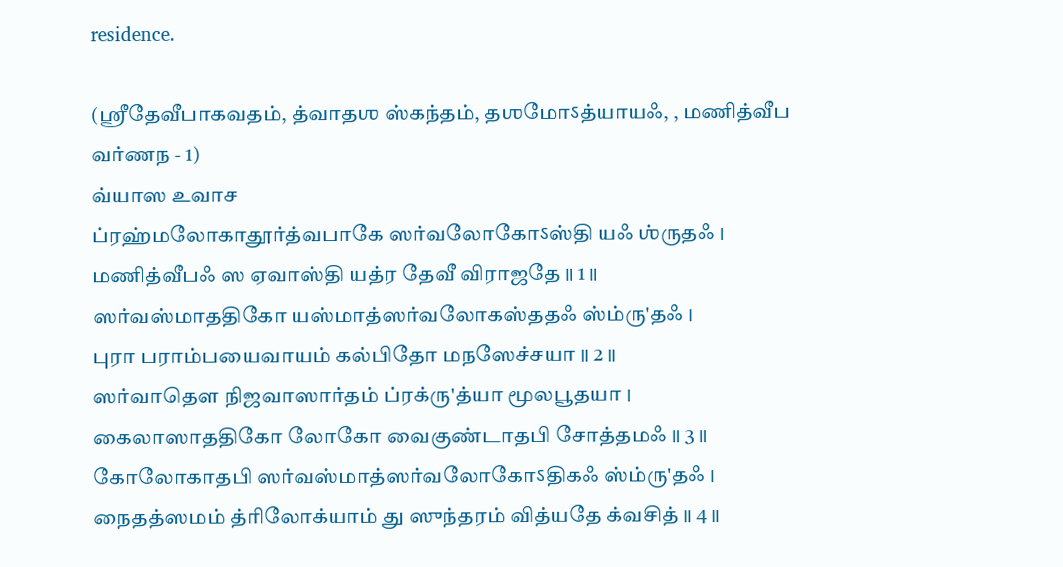residence.

(ஶ்ரீதேவீபாகவதம், த்வாதஶ ஸ்கந்தம், தஶமோऽத்யாயஃ, , மணித்வீப வர்ணந - 1)
வ்யாஸ உவாச
ப்ரஹ்மலோகாதூர்த்வபாகே ஸர்வலோகோऽஸ்தி யஃ ஶ்ருதஃ ।
மணித்வீபஃ ஸ ஏவாஸ்தி யத்ர தேவீ விராஜதே ॥ 1 ॥
ஸர்வஸ்மாததிகோ யஸ்மாத்ஸர்வலோகஸ்ததஃ ஸ்ம்ரு'தஃ ।
புரா பராம்பயைவாயம் கல்பிதோ மநஸேச்சயா ॥ 2 ॥
ஸர்வாதௌ நிஜவாஸார்தம் ப்ரக்ரு'த்யா மூலபூதயா ।
கைலாஸாததிகோ லோகோ வைகுண்டாதபி சோத்தமஃ ॥ 3 ॥
கோலோகாதபி ஸர்வஸ்மாத்ஸர்வலோகோऽதிகஃ ஸ்ம்ரு'தஃ ।
நைதத்ஸமம் த்ரிலோக்யாம் து ஸுந்தரம் வித்யதே க்வசித் ॥ 4 ॥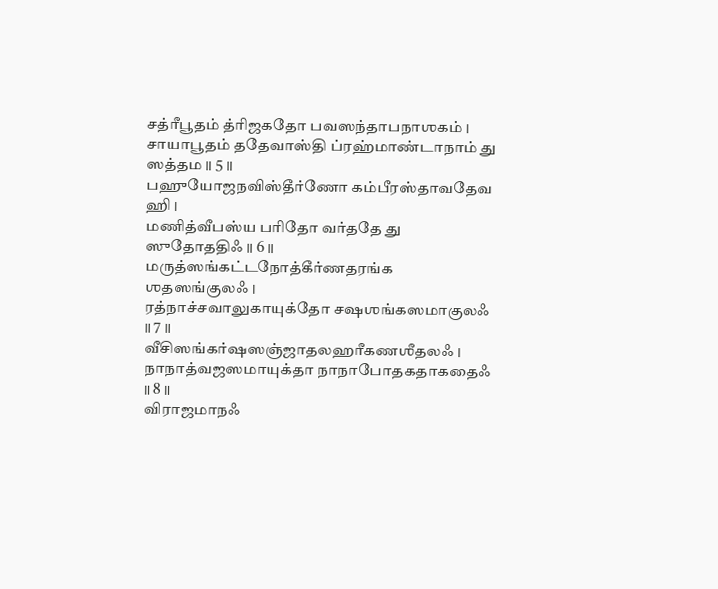சத்ரீபூதம் த்ரிஜகதோ பவஸந்தாபநாஶகம் ।
சாயாபூதம் ததேவாஸ்தி ப்ரஹ்மாண்டாநாம் து ஸத்தம ॥ 5 ॥
பஹுயோஜநவிஸ்தீர்ணோ கம்பீரஸ்தாவதேவ ஹி ।
மணித்வீபஸ்ய பரிதோ வர்ததே து ஸுதோததிஃ ॥ 6 ॥
மருத்ஸங்கட்டநோத்கீர்ணதரங்க ஶதஸங்குலஃ ।
ரத்நாச்சவாலுகாயுக்தோ சஷஶங்கஸமாகுலஃ ॥ 7 ॥
வீசிஸங்கர்ஷஸஞ்ஜாதலஹரீகணஶீதலஃ ।
நாநாத்வஜஸமாயுக்தா நாநாபோதகதாகதைஃ ॥ 8 ॥
விராஜமாநஃ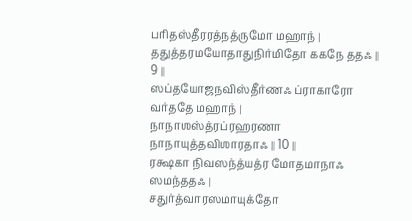பரிதஸ்தீரரத்நத்ருமோ மஹாந் ।
ததுத்தரமயோதாதுநிர்மிதோ ககநே ததஃ ॥ 9 ॥
ஸப்தயோஜநவிஸ்தீர்ணஃ ப்ராகாரோ வர்ததே மஹாந் ।
நாநாஶஸ்த்ரப்ரஹரணா நாநாயுத்தவிஶாரதாஃ ॥ 10 ॥
ரக்ஷகா நிவஸந்த்யத்ர மோதமாநாஃ ஸமந்ததஃ ।
சதுர்த்வாரஸமாயுக்தோ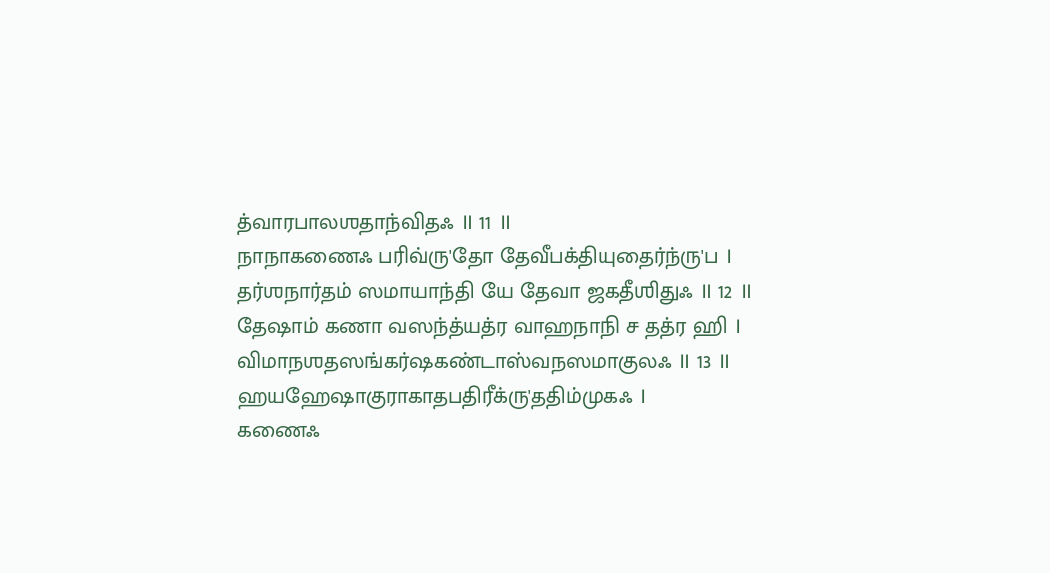த்வாரபாலஶதாந்விதஃ ॥ 11 ॥
நாநாகணைஃ பரிவ்ரு'தோ தேவீபக்தியுதைர்ந்ரு'ப ।
தர்ஶநார்தம் ஸமாயாந்தி யே தேவா ஜகதீஶிதுஃ ॥ 12 ॥
தேஷாம் கணா வஸந்த்யத்ர வாஹநாநி ச தத்ர ஹி ।
விமாநஶதஸங்கர்ஷகண்டாஸ்வநஸமாகுலஃ ॥ 13 ॥
ஹயஹேஷாகுராகாதபதிரீக்ரு'ததிம்முகஃ ।
கணைஃ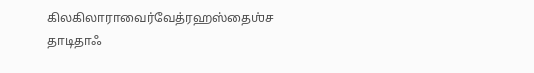கிலகிலாராவைர்வேத்ரஹஸ்தைஶ்ச தாடிதாஃ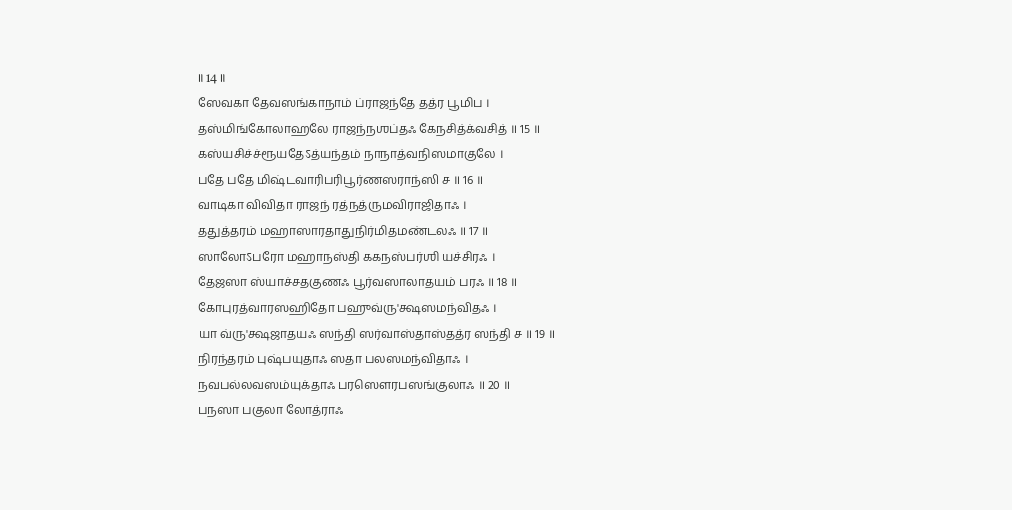॥ 14 ॥
ஸேவகா தேவஸங்காநாம் ப்ராஜந்தே தத்ர பூமிப ।
தஸ்மிங்கோலாஹலே ராஜந்நஶப்தஃ கேநசித்க்வசித் ॥ 15 ॥
கஸ்யசிச்ச்ரூயதேऽத்யந்தம் நாநாத்வநிஸமாகுலே ।
பதே பதே மிஷ்டவாரிபரிபூர்ணஸராந்ஸி ச ॥ 16 ॥
வாடிகா விவிதா ராஜந் ரத்நத்ருமவிராஜிதாஃ ।
ததுத்தரம் மஹாஸாரதாதுநிர்மிதமண்டலஃ ॥ 17 ॥
ஸாலோऽபரோ மஹாநஸ்தி ககநஸ்பர்ஶி யச்சிரஃ ।
தேஜஸா ஸ்யாச்சதகுணஃ பூர்வஸாலாதயம் பரஃ ॥ 18 ॥
கோபுரத்வாரஸஹிதோ பஹுவ்ரு'க்ஷஸமந்விதஃ ।
யா வ்ரு'க்ஷஜாதயஃ ஸந்தி ஸர்வாஸ்தாஸ்தத்ர ஸந்தி ச ॥ 19 ॥
நிரந்தரம் புஷ்பயுதாஃ ஸதா பலஸமந்விதாஃ ।
நவபல்லவஸம்யுக்தாஃ பரஸௌரபஸங்குலாஃ ॥ 20 ॥
பநஸா பகுலா லோத்ராஃ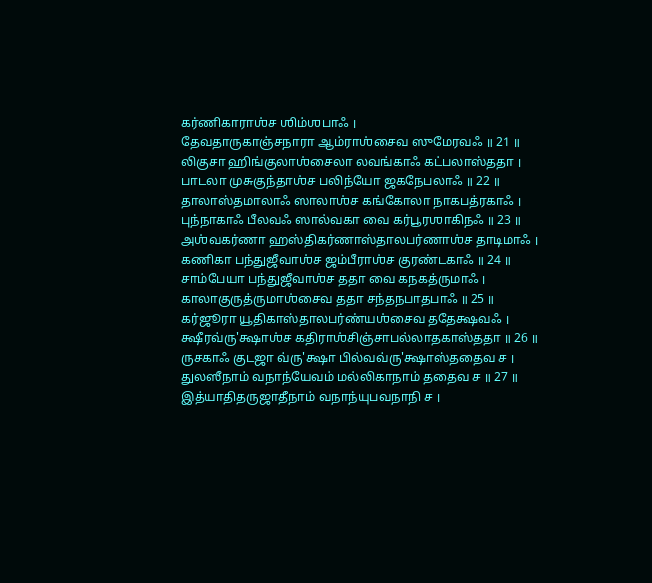கர்ணிகாராஶ்ச ஶிம்ஶபாஃ ।
தேவதாருகாஞ்சநாரா ஆம்ராஶ்சைவ ஸுமேரவஃ ॥ 21 ॥
லிகுசா ஹிங்குலாஶ்சைலா லவங்காஃ கட்பலாஸ்ததா ।
பாடலா முசுகுந்தாஶ்ச பலிந்யோ ஜகநேபலாஃ ॥ 22 ॥
தாலாஸ்தமாலாஃ ஸாலாஶ்ச கங்கோலா நாகபத்ரகாஃ ।
புந்நாகாஃ பீலவஃ ஸால்வகா வை கர்பூரஶாகிநஃ ॥ 23 ॥
அஶ்வகர்ணா ஹஸ்திகர்ணாஸ்தாலபர்ணாஶ்ச தாடிமாஃ ।
கணிகா பந்துஜீவாஶ்ச ஜம்பீராஶ்ச குரண்டகாஃ ॥ 24 ॥
சாம்பேயா பந்துஜீவாஶ்ச ததா வை கநகத்ருமாஃ ।
காலாகுருத்ருமாஶ்சைவ ததா சந்தநபாதபாஃ ॥ 25 ॥
கர்ஜூரா யூதிகாஸ்தாலபர்ண்யஶ்சைவ ததேக்ஷவஃ ।
க்ஷீரவ்ரு'க்ஷாஶ்ச கதிராஶ்சிஞ்சாபல்லாதகாஸ்ததா ॥ 26 ॥
ருசகாஃ குடஜா வ்ரு'க்ஷா பில்வவ்ரு'க்ஷாஸ்ததைவ ச ।
துலஸீநாம் வநாந்யேவம் மல்லிகாநாம் ததைவ ச ॥ 27 ॥
இத்யாதிதருஜாதீநாம் வநாந்யுபவநாநி ச ।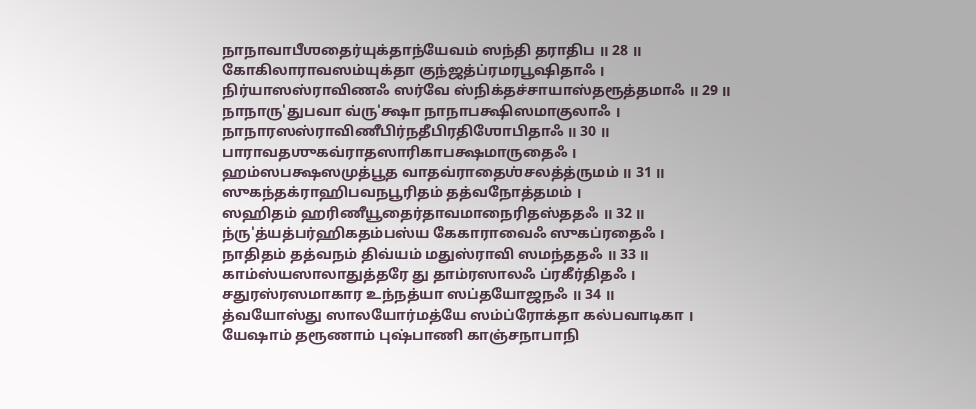நாநாவாபீஶதைர்யுக்தாந்யேவம் ஸந்தி தராதிப ॥ 28 ॥
கோகிலாராவஸம்யுக்தா குந்ஜத்ப்ரமரபூஷிதாஃ ।
நிர்யாஸஸ்ராவிணஃ ஸர்வே ஸ்நிக்தச்சாயாஸ்தரூத்தமாஃ ॥ 29 ॥
நாநாரு'துபவா வ்ரு'க்ஷா நாநாபக்ஷிஸமாகுலாஃ ।
நாநாரஸஸ்ராவிணீபிர்நதீபிரதிஶோபிதாஃ ॥ 30 ॥
பாராவதஶுகவ்ராதஸாரிகாபக்ஷமாருதைஃ ।
ஹம்ஸபக்ஷஸமுத்பூத வாதவ்ராதைஶ்சலத்த்ருமம் ॥ 31 ॥
ஸுகந்தக்ராஹிபவநபூரிதம் தத்வநோத்தமம் ।
ஸஹிதம் ஹரிணீயூதைர்தாவமாநைரிதஸ்ததஃ ॥ 32 ॥
ந்ரு'த்யத்பர்ஹிகதம்பஸ்ய கேகாராவைஃ ஸுகப்ரதைஃ ।
நாதிதம் தத்வநம் திவ்யம் மதுஸ்ராவி ஸமந்ததஃ ॥ 33 ॥
காம்ஸ்யஸாலாதுத்தரே து தாம்ரஸாலஃ ப்ரகீர்திதஃ ।
சதுரஸ்ரஸமாகார உந்நத்யா ஸப்தயோஜநஃ ॥ 34 ॥
த்வயோஸ்து ஸாலயோர்மத்யே ஸம்ப்ரோக்தா கல்பவாடிகா ।
யேஷாம் தரூணாம் புஷ்பாணி காஞ்சநாபாநி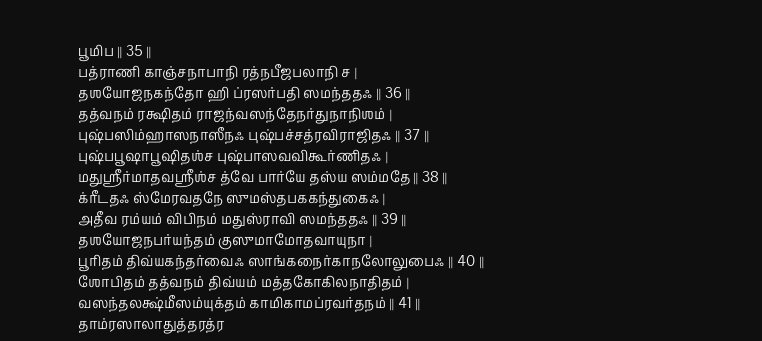பூமிப ॥ 35 ॥
பத்ராணி காஞ்சநாபாநி ரத்நபீஜபலாநி ச ।
தஶயோஜநகந்தோ ஹி ப்ரஸர்பதி ஸமந்ததஃ ॥ 36 ॥
தத்வநம் ரக்ஷிதம் ராஜந்வஸந்தேநர்துநாநிஶம் ।
புஷ்பஸிம்ஹாஸநாஸீநஃ புஷ்பச்சத்ரவிராஜிதஃ ॥ 37 ॥
புஷ்பபூஷாபூஷிதஶ்ச புஷ்பாஸவவிகூர்ணிதஃ ।
மதுஶ்ரீர்மாதவஶ்ரீஶ்ச த்வே பார்யே தஸ்ய ஸம்மதே ॥ 38 ॥
க்ரீடதஃ ஸ்மேரவதநே ஸுமஸ்தபககந்துகைஃ ।
அதீவ ரம்யம் விபிநம் மதுஸ்ராவி ஸமந்ததஃ ॥ 39 ॥
தஶயோஜநபர்யந்தம் குஸுமாமோதவாயுநா ।
பூரிதம் திவ்யகந்தர்வைஃ ஸாங்கநைர்காநலோலுபைஃ ॥ 40 ॥
ஶோபிதம் தத்வநம் திவ்யம் மத்தகோகிலநாதிதம் ।
வஸந்தலக்ஷ்மீஸம்யுக்தம் காமிகாமப்ரவர்தநம் ॥ 41 ॥
தாம்ரஸாலாதுத்தரத்ர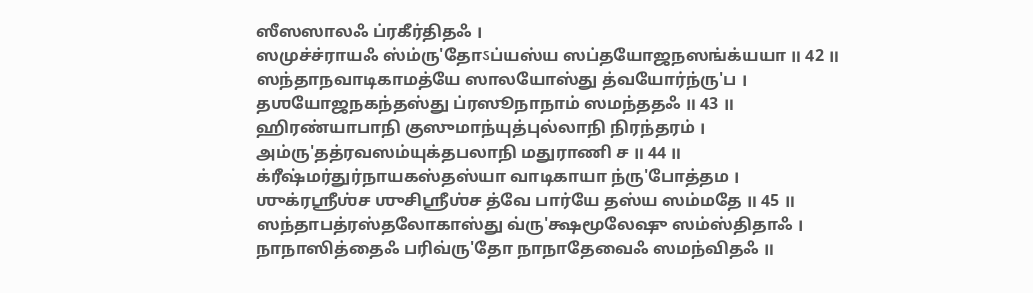ஸீஸஸாலஃ ப்ரகீர்திதஃ ।
ஸமுச்ச்ராயஃ ஸ்ம்ரு'தோऽப்யஸ்ய ஸப்தயோஜநஸங்க்யயா ॥ 42 ॥
ஸந்தாநவாடிகாமத்யே ஸாலயோஸ்து த்வயோர்ந்ரு'ப ।
தஶயோஜநகந்தஸ்து ப்ரஸூநாநாம் ஸமந்ததஃ ॥ 43 ॥
ஹிரண்யாபாநி குஸுமாந்யுத்புல்லாநி நிரந்தரம் ।
அம்ரு'தத்ரவஸம்யுக்தபலாநி மதுராணி ச ॥ 44 ॥
க்ரீஷ்மர்துர்நாயகஸ்தஸ்யா வாடிகாயா ந்ரு'போத்தம ।
ஶுக்ரஶ்ரீஶ்ச ஶுசிஶ்ரீஶ்ச த்வே பார்யே தஸ்ய ஸம்மதே ॥ 45 ॥
ஸந்தாபத்ரஸ்தலோகாஸ்து வ்ரு'க்ஷமூலேஷு ஸம்ஸ்திதாஃ ।
நாநாஸித்தைஃ பரிவ்ரு'தோ நாநாதேவைஃ ஸமந்விதஃ ॥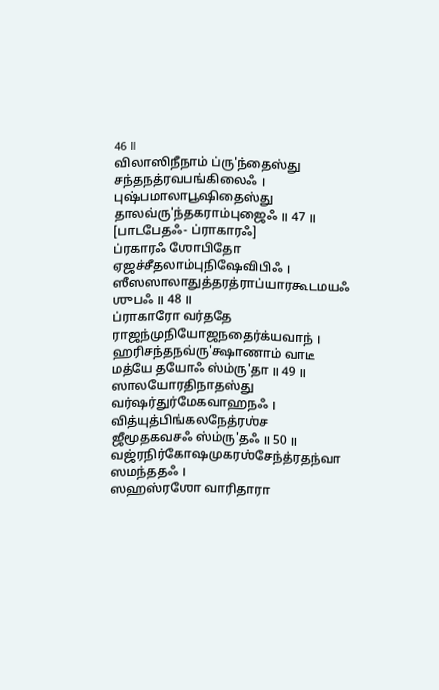46 ॥
விலாஸிநீநாம் ப்ரு'ந்தைஸ்து சந்தநத்ரவபங்கிலைஃ ।
புஷ்பமாலாபூஷிதைஸ்து தாலவ்ரு'ந்தகராம்புஜைஃ ॥ 47 ॥
[பாடபேதஃ- ப்ராகாரஃ]
ப்ரகாரஃ ஶோபிதோ ஏஜச்சீதலாம்புநிஷேவிபிஃ ।
ஸீஸஸாலாதுத்தரத்ராப்யாரகூடமயஃ ஶுபஃ ॥ 48 ॥
ப்ராகாரோ வர்ததே ராஜந்முநியோஜநதைர்க்யவாந் ।
ஹரிசந்தநவ்ரு'க்ஷாணாம் வாடீ மத்யே தயோஃ ஸ்ம்ரு'தா ॥ 49 ॥
ஸாலயோரதிநாதஸ்து வர்ஷர்துர்மேகவாஹநஃ ।
வித்யுத்பிங்கலநேத்ரஶ்ச ஜீமூதகவசஃ ஸ்ம்ரு'தஃ ॥ 50 ॥
வஜ்ரநிர்கோஷமுகரஶ்சேந்த்ரதந்வா ஸமந்ததஃ ।
ஸஹஸ்ரஶோ வாரிதாரா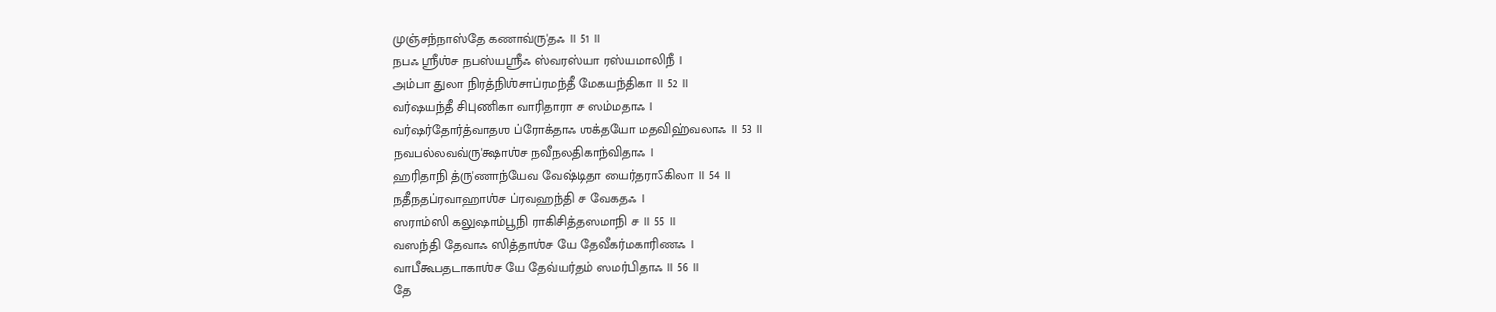முஞ்சந்நாஸ்தே கணாவ்ரு'தஃ ॥ 51 ॥
நபஃ ஶ்ரீஶ்ச நபஸ்யஶ்ரீஃ ஸ்வரஸ்யா ரஸ்யமாலிநீ ।
அம்பா துலா நிரத்நிஶ்சாப்ரமந்தீ மேகயந்திகா ॥ 52 ॥
வர்ஷயந்தீ சிபுணிகா வாரிதாரா ச ஸம்மதாஃ ।
வர்ஷர்தோர்த்வாதஶ ப்ரோக்தாஃ ஶக்தயோ மதவிஹ்வலாஃ ॥ 53 ॥
நவபல்லவவ்ரு'க்ஷாஶ்ச நவீநலதிகாந்விதாஃ ।
ஹரிதாநி த்ரு'ணாந்யேவ வேஷ்டிதா யைர்தராऽகிலா ॥ 54 ॥
நதீநதப்ரவாஹாஶ்ச ப்ரவஹந்தி ச வேகதஃ ।
ஸராம்ஸி கலுஷாம்பூநி ராகிசித்தஸமாநி ச ॥ 55 ॥
வஸந்தி தேவாஃ ஸித்தாஶ்ச யே தேவீகர்மகாரிணஃ ।
வாபீகூபதடாகாஶ்ச யே தேவ்யர்தம் ஸமர்பிதாஃ ॥ 56 ॥
தே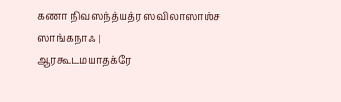கணா நிவஸந்த்யத்ர ஸவிலாஸாஶ்ச ஸாங்கநாஃ ।
ஆரகூடமயாதக்ரே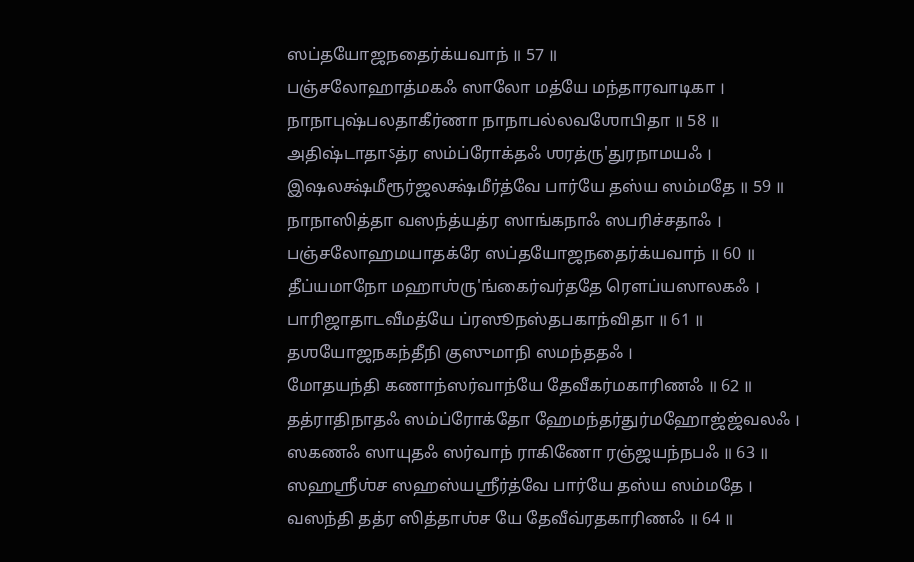ஸப்தயோஜநதைர்க்யவாந் ॥ 57 ॥
பஞ்சலோஹாத்மகஃ ஸாலோ மத்யே மந்தாரவாடிகா ।
நாநாபுஷ்பலதாகீர்ணா நாநாபல்லவஶோபிதா ॥ 58 ॥
அதிஷ்டாதாऽத்ர ஸம்ப்ரோக்தஃ ஶரத்ரு'துரநாமயஃ ।
இஷலக்ஷ்மீரூர்ஜலக்ஷ்மீர்த்வே பார்யே தஸ்ய ஸம்மதே ॥ 59 ॥
நாநாஸித்தா வஸந்த்யத்ர ஸாங்கநாஃ ஸபரிச்சதாஃ ।
பஞ்சலோஹமயாதக்ரே ஸப்தயோஜநதைர்க்யவாந் ॥ 60 ॥
தீப்யமாநோ மஹாஶ்ரு'ங்கைர்வர்ததே ரௌப்யஸாலகஃ ।
பாரிஜாதாடவீமத்யே ப்ரஸூநஸ்தபகாந்விதா ॥ 61 ॥
தஶயோஜநகந்தீநி குஸுமாநி ஸமந்ததஃ ।
மோதயந்தி கணாந்ஸர்வாந்யே தேவீகர்மகாரிணஃ ॥ 62 ॥
தத்ராதிநாதஃ ஸம்ப்ரோக்தோ ஹேமந்தர்துர்மஹோஜ்ஜ்வலஃ ।
ஸகணஃ ஸாயுதஃ ஸர்வாந் ராகிணோ ரஞ்ஜயந்நபஃ ॥ 63 ॥
ஸஹஶ்ரீஶ்ச ஸஹஸ்யஶ்ரீர்த்வே பார்யே தஸ்ய ஸம்மதே ।
வஸந்தி தத்ர ஸித்தாஶ்ச யே தேவீவ்ரதகாரிணஃ ॥ 64 ॥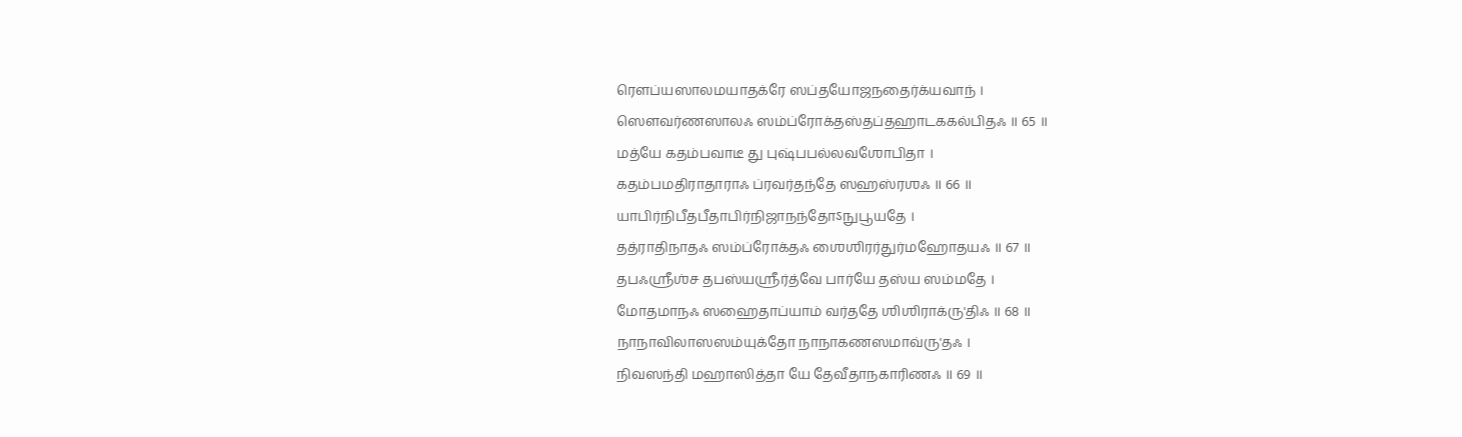ரௌப்யஸாலமயாதக்ரே ஸப்தயோஜநதைர்க்யவாந் ।
ஸௌவர்ணஸாலஃ ஸம்ப்ரோக்தஸ்தப்தஹாடககல்பிதஃ ॥ 65 ॥
மத்யே கதம்பவாடீ து புஷ்பபல்லவஶோபிதா ।
கதம்பமதிராதாராஃ ப்ரவர்தந்தே ஸஹஸ்ரஶஃ ॥ 66 ॥
யாபிர்நிபீதபீதாபிர்நிஜாநந்தோऽநுபூயதே ।
தத்ராதிநாதஃ ஸம்ப்ரோக்தஃ ஶைஶிரர்துர்மஹோதயஃ ॥ 67 ॥
தபஃஶ்ரீஶ்ச தபஸ்யஶ்ரீர்த்வே பார்யே தஸ்ய ஸம்மதே ।
மோதமாநஃ ஸஹைதாப்யாம் வர்ததே ஶிஶிராக்ரு'திஃ ॥ 68 ॥
நாநாவிலாஸஸம்யுக்தோ நாநாகணஸமாவ்ரு'தஃ ।
நிவஸந்தி மஹாஸித்தா யே தேவீதாநகாரிணஃ ॥ 69 ॥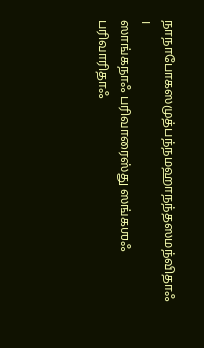நாநாபோகஸமுத்பந்நமஹாநந்தஸமந்விதாஃ ।
ஸாங்கநாஃ பரிவாரைஸ்து ஸங்கஶஃ பரிவாரிதாஃ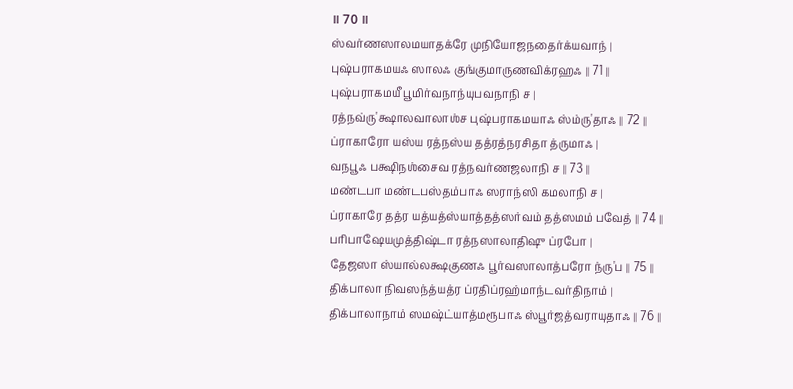॥ 70 ॥
ஸ்வர்ணஸாலமயாதக்ரே முநியோஜநதைர்க்யவாந் ।
புஷ்பராகமயஃ ஸாலஃ குங்குமாருணவிக்ரஹஃ ॥ 71 ॥
புஷ்பராகமயீ பூமிர்வநாந்யுபவநாநி ச ।
ரத்நவ்ரு'க்ஷாலவாலாஶ்ச புஷ்பராகமயாஃ ஸ்ம்ரு'தாஃ ॥ 72 ॥
ப்ராகாரோ யஸ்ய ரத்நஸ்ய தத்ரத்நரசிதா த்ருமாஃ ।
வநபூஃ பக்ஷிநஶ்சைவ ரத்நவர்ணஜலாநி ச ॥ 73 ॥
மண்டபா மண்டபஸ்தம்பாஃ ஸராந்ஸி கமலாநி ச ।
ப்ராகாரே தத்ர யத்யத்ஸ்யாத்தத்ஸர்வம் தத்ஸமம் பவேத் ॥ 74 ॥
பரிபாஷேயமுத்திஷ்டா ரத்நஸாலாதிஷு ப்ரபோ ।
தேஜஸா ஸ்யால்லக்ஷகுணஃ பூர்வஸாலாத்பரோ ந்ரு'ப ॥ 75 ॥
திக்பாலா நிவஸந்த்யத்ர ப்ரதிப்ரஹ்மாந்டவர்திநாம் ।
திக்பாலாநாம் ஸமஷ்ட்யாத்மரூபாஃ ஸ்பூர்ஜத்வராயுதாஃ ॥ 76 ॥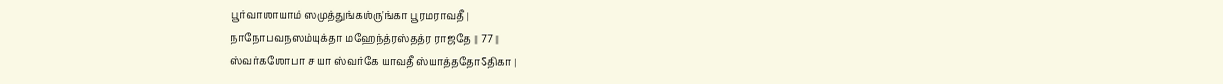பூர்வாஶாயாம் ஸமுத்துங்கஶ்ரு'ங்கா பூரமராவதீ ।
நாநோபவநஸம்யுக்தா மஹேந்த்ரஸ்தத்ர ராஜதே ॥ 77 ॥
ஸ்வர்கஶோபா ச யா ஸ்வர்கே யாவதீ ஸ்யாத்ததோऽதிகா ।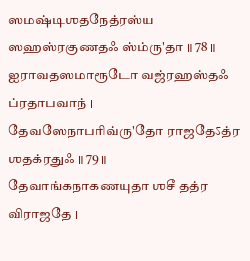ஸமஷ்டிஶதநேத்ரஸ்ய ஸஹஸ்ரகுணதஃ ஸ்ம்ரு'தா ॥ 78 ॥
ஐராவதஸமாரூடோ வஜ்ரஹஸ்தஃ ப்ரதாபவாந் ।
தேவஸேநாபரிவ்ரு'தோ ராஜதேऽத்ர ஶதக்ரதுஃ ॥ 79 ॥
தேவாங்கநாகணயுதா ஶசீ தத்ர விராஜதே ।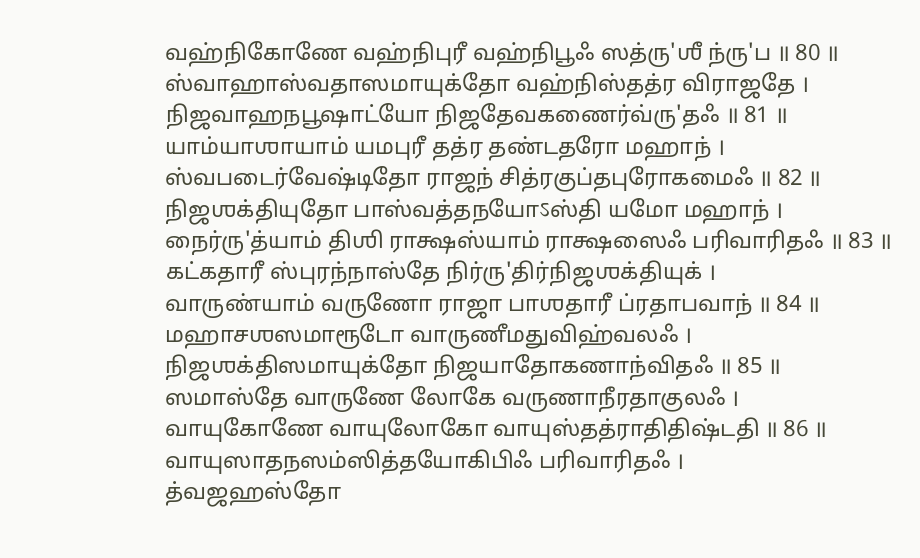வஹ்நிகோணே வஹ்நிபுரீ வஹ்நிபூஃ ஸத்ரு'ஶீ ந்ரு'ப ॥ 80 ॥
ஸ்வாஹாஸ்வதாஸமாயுக்தோ வஹ்நிஸ்தத்ர விராஜதே ।
நிஜவாஹநபூஷாட்யோ நிஜதேவகணைர்வ்ரு'தஃ ॥ 81 ॥
யாம்யாஶாயாம் யமபுரீ தத்ர தண்டதரோ மஹாந் ।
ஸ்வபடைர்வேஷ்டிதோ ராஜந் சித்ரகுப்தபுரோகமைஃ ॥ 82 ॥
நிஜஶக்தியுதோ பாஸ்வத்தநயோऽஸ்தி யமோ மஹாந் ।
நைர்ரு'த்யாம் திஶி ராக்ஷஸ்யாம் ராக்ஷஸைஃ பரிவாரிதஃ ॥ 83 ॥
கட்கதாரீ ஸ்புரந்நாஸ்தே நிர்ரு'திர்நிஜஶக்தியுக் ।
வாருண்யாம் வருணோ ராஜா பாஶதாரீ ப்ரதாபவாந் ॥ 84 ॥
மஹாசஶஸமாரூடோ வாருணீமதுவிஹ்வலஃ ।
நிஜஶக்திஸமாயுக்தோ நிஜயாதோகணாந்விதஃ ॥ 85 ॥
ஸமாஸ்தே வாருணே லோகே வருணாநீரதாகுலஃ ।
வாயுகோணே வாயுலோகோ வாயுஸ்தத்ராதிதிஷ்டதி ॥ 86 ॥
வாயுஸாதநஸம்ஸித்தயோகிபிஃ பரிவாரிதஃ ।
த்வஜஹஸ்தோ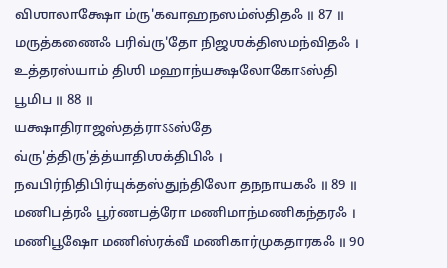விஶாலாக்ஷோ ம்ரு'கவாஹநஸம்ஸ்திதஃ ॥ 87 ॥
மருத்கணைஃ பரிவ்ரு'தோ நிஜஶக்திஸமந்விதஃ ।
உத்தரஸ்யாம் திஶி மஹாந்யக்ஷலோகோऽஸ்தி பூமிப ॥ 88 ॥
யக்ஷாதிராஜஸ்தத்ராऽऽஸ்தே வ்ரு'த்திரு'த்த்யாதிஶக்திபிஃ ।
நவபிர்நிதிபிர்யுக்தஸ்துந்திலோ தநநாயகஃ ॥ 89 ॥
மணிபத்ரஃ பூர்ணபத்ரோ மணிமாந்மணிகந்தரஃ ।
மணிபூஷோ மணிஸ்ரக்வீ மணிகார்முகதாரகஃ ॥ 90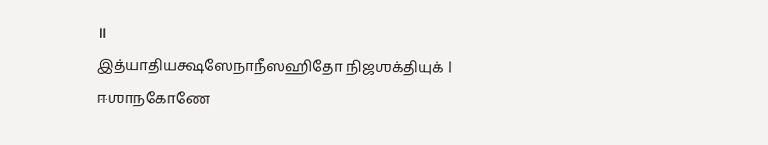॥
இத்யாதியக்ஷஸேநாநீஸஹிதோ நிஜஶக்தியுக் ।
ஈஶாநகோணே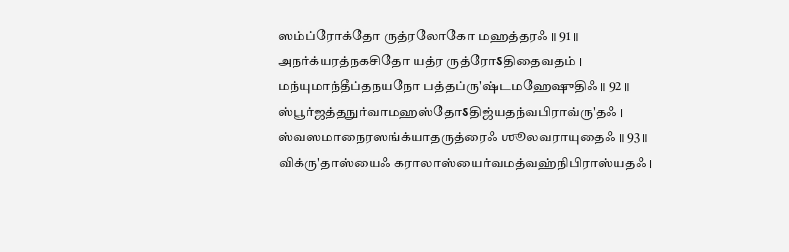ஸம்ப்ரோக்தோ ருத்ரலோகோ மஹத்தரஃ ॥ 91 ॥
அநர்க்யரத்நகசிதோ யத்ர ருத்ரோऽதிதைவதம் ।
மந்யுமாந்தீப்தநயநோ பத்தப்ரு'ஷ்டமஹேஷுதிஃ ॥ 92 ॥
ஸ்பூர்ஜத்தநுர்வாமஹஸ்தோऽதிஜ்யதந்வபிராவ்ரு'தஃ ।
ஸ்வஸமாநைரஸங்க்யாதருத்ரைஃ ஶூலவராயுதைஃ ॥ 93 ॥
விக்ரு'தாஸ்யைஃ கராலாஸ்யைர்வமத்வஹ்நிபிராஸ்யதஃ ।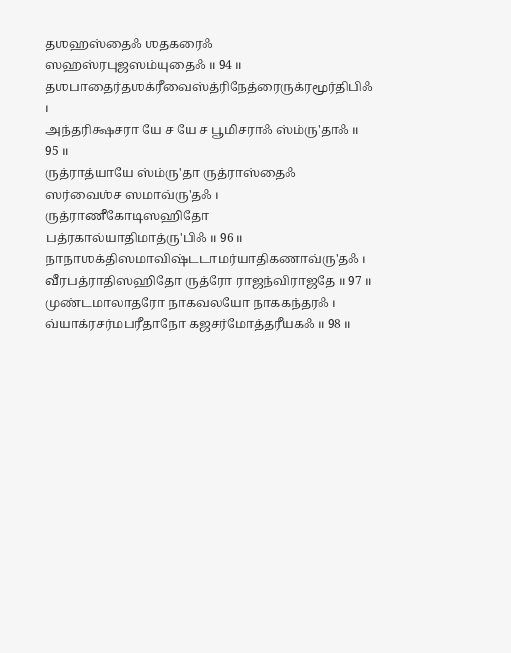தஶஹஸ்தைஃ ஶதகரைஃ ஸஹஸ்ரபுஜஸம்யுதைஃ ॥ 94 ॥
தஶபாதைர்தஶக்ரீவைஸ்த்ரிநேத்ரைருக்ரமூர்திபிஃ ।
அந்தரிக்ஷசரா யே ச யே ச பூமிசராஃ ஸ்ம்ரு'தாஃ ॥ 95 ॥
ருத்ராத்யாயே ஸ்ம்ரு'தா ருத்ராஸ்தைஃ ஸர்வைஶ்ச ஸமாவ்ரு'தஃ ।
ருத்ராணீகோடிஸஹிதோ பத்ரகால்யாதிமாத்ரு'பிஃ ॥ 96 ॥
நாநாஶக்திஸமாவிஷ்டடாமர்யாதிகணாவ்ரு'தஃ ।
வீரபத்ராதிஸஹிதோ ருத்ரோ ராஜந்விராஜதே ॥ 97 ॥
முண்டமாலாதரோ நாகவலயோ நாககந்தரஃ ।
வ்யாக்ரசர்மபரீதாநோ கஜசர்மோத்தரீயகஃ ॥ 98 ॥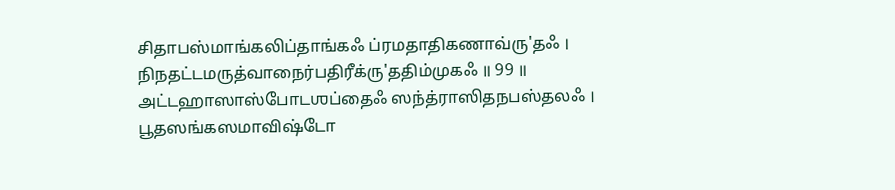சிதாபஸ்மாங்கலிப்தாங்கஃ ப்ரமதாதிகணாவ்ரு'தஃ ।
நிநதட்டமருத்வாநைர்பதிரீக்ரு'ததிம்முகஃ ॥ 99 ॥
அட்டஹாஸாஸ்போடஶப்தைஃ ஸந்த்ராஸிதநபஸ்தலஃ ।
பூதஸங்கஸமாவிஷ்டோ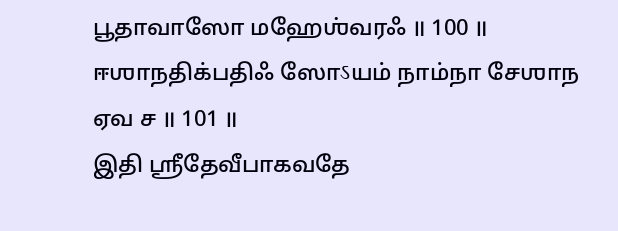பூதாவாஸோ மஹேஶ்வரஃ ॥ 100 ॥
ஈஶாநதிக்பதிஃ ஸோऽயம் நாம்நா சேஶாந ஏவ ச ॥ 101 ॥
இதி ஶ்ரீதேவீபாகவதே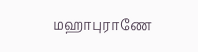மஹாபுராணே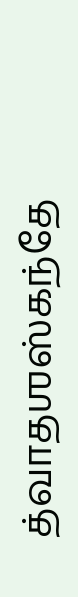த்வாதஶஸ்கந்தே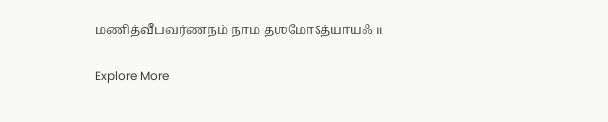மணித்வீபவர்ணநம் நாம தஶமோऽத்யாயஃ ॥

Explore More